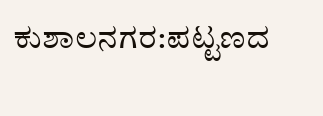ಕುಶಾಲನಗರ:ಪಟ್ಟಣದ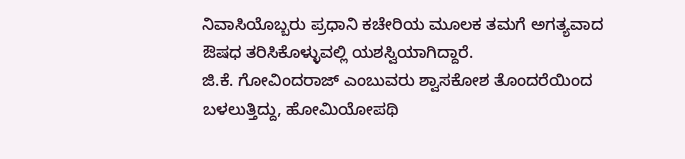ನಿವಾಸಿಯೊಬ್ಬರು ಪ್ರಧಾನಿ ಕಚೇರಿಯ ಮೂಲಕ ತಮಗೆ ಅಗತ್ಯವಾದ ಔಷಧ ತರಿಸಿಕೊಳ್ಳುವಲ್ಲಿ ಯಶಸ್ವಿಯಾಗಿದ್ದಾರೆ.
ಜಿ.ಕೆ. ಗೋವಿಂದರಾಜ್ ಎಂಬುವರು ಶ್ವಾಸಕೋಶ ತೊಂದರೆಯಿಂದ ಬಳಲುತ್ತಿದ್ದು, ಹೋಮಿಯೋಪಥಿ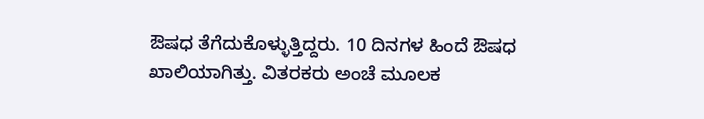ಔಷಧ ತೆಗೆದುಕೊಳ್ಳುತ್ತಿದ್ದರು. 10 ದಿನಗಳ ಹಿಂದೆ ಔಷಧ ಖಾಲಿಯಾಗಿತ್ತು. ವಿತರಕರು ಅಂಚೆ ಮೂಲಕ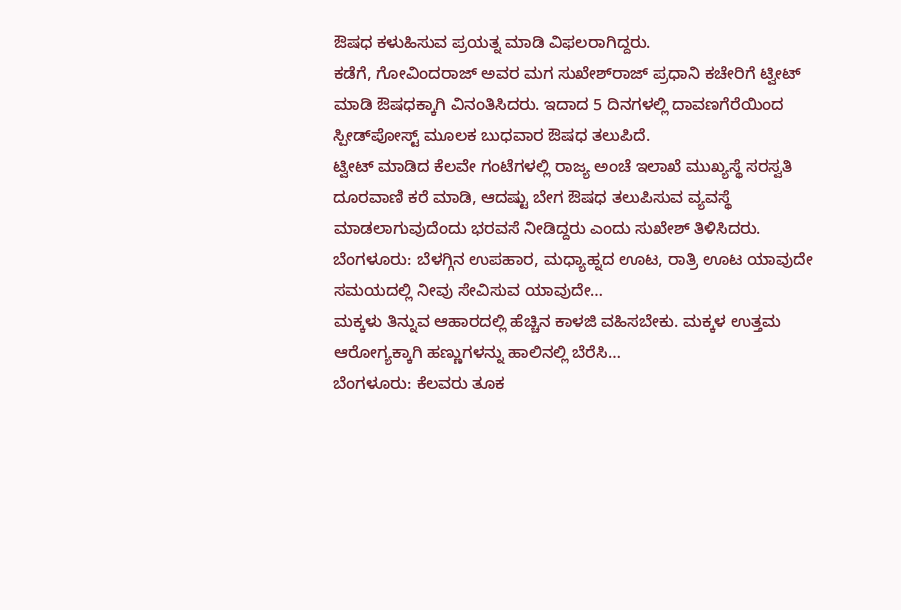ಔಷಧ ಕಳುಹಿಸುವ ಪ್ರಯತ್ನ ಮಾಡಿ ವಿಫಲರಾಗಿದ್ದರು.
ಕಡೆಗೆ, ಗೋವಿಂದರಾಜ್ ಅವರ ಮಗ ಸುಖೇಶ್‌ರಾಜ್ ಪ್ರಧಾನಿ ಕಚೇರಿಗೆ ಟ್ವೀಟ್ ಮಾಡಿ ಔಷಧಕ್ಕಾಗಿ ವಿನಂತಿಸಿದರು. ಇದಾದ 5 ದಿನಗಳಲ್ಲಿ ದಾವಣಗೆರೆಯಿಂದ ಸ್ಪೀಡ್‌ಪೋಸ್ಟ್ ಮೂಲಕ ಬುಧವಾರ ಔಷಧ ತಲುಪಿದೆ.
ಟ್ವೀಟ್ ಮಾಡಿದ ಕೆಲವೇ ಗಂಟೆಗಳಲ್ಲಿ ರಾಜ್ಯ ಅಂಚೆ ಇಲಾಖೆ ಮುಖ್ಯಸ್ಥೆ ಸರಸ್ವತಿ ದೂರವಾಣಿ ಕರೆ ಮಾಡಿ, ಆದಷ್ಟು ಬೇಗ ಔಷಧ ತಲುಪಿಸುವ ವ್ಯವಸ್ಥೆ ಮಾಡಲಾಗುವುದೆಂದು ಭರವಸೆ ನೀಡಿದ್ದರು ಎಂದು ಸುಖೇಶ್ ತಿಳಿಸಿದರು.
ಬೆಂಗಳೂರು: ಬೆಳಗ್ಗಿನ ಉಪಹಾರ, ಮಧ್ಯಾಹ್ನದ ಊಟ, ರಾತ್ರಿ ಊಟ ಯಾವುದೇ ಸಮಯದಲ್ಲಿ ನೀವು ಸೇವಿಸುವ ಯಾವುದೇ…
ಮಕ್ಕಳು ತಿನ್ನುವ ಆಹಾರದಲ್ಲಿ ಹೆಚ್ಚಿನ ಕಾಳಜಿ ವಹಿಸಬೇಕು. ಮಕ್ಕಳ ಉತ್ತಮ ಆರೋಗ್ಯಕ್ಕಾಗಿ ಹಣ್ಣುಗಳನ್ನು ಹಾಲಿನಲ್ಲಿ ಬೆರೆಸಿ…
ಬೆಂಗಳೂರು: ಕೆಲವರು ತೂಕ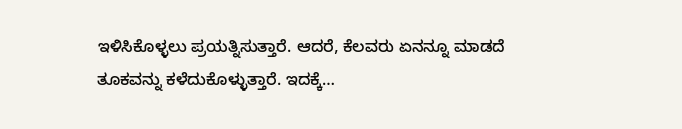ಇಳಿಸಿಕೊಳ್ಳಲು ಪ್ರಯತ್ನಿಸುತ್ತಾರೆ. ಆದರೆ, ಕೆಲವರು ಏನನ್ನೂ ಮಾಡದೆ ತೂಕವನ್ನು ಕಳೆದುಕೊಳ್ಳುತ್ತಾರೆ. ಇದಕ್ಕೆ…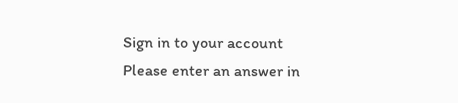Sign in to your account
Please enter an answer in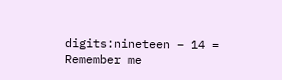digits:nineteen − 14 =
Remember me